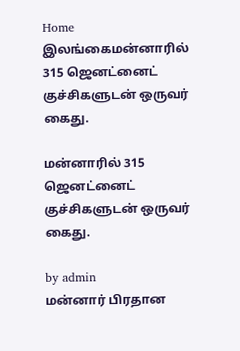Home இலங்கைமன்னாரில் 315 ஜெனட்னைட்   குச்சிகளுடன் ஒருவர் கைது.

மன்னாரில் 315 ஜெனட்னைட்   குச்சிகளுடன் ஒருவர் கைது.

by admin
மன்னார் பிரதான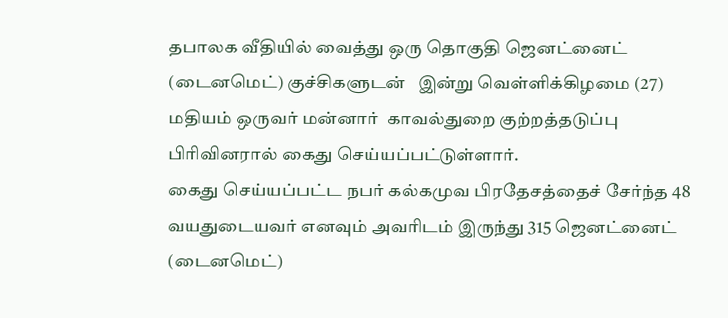தபாலக வீதியில் வைத்து ஒரு தொகுதி ஜெனட்னைட் (டைனமெட்) குச்சிகளுடன்   இன்று வெள்ளிக்கிழமை (27) மதியம் ஒருவர் மன்னார்  காவல்துறை குற்றத்தடுப்பு பிரிவினரால் கைது செய்யப்பட்டுள்ளார்.
கைது செய்யப்பட்ட நபர் கல்கமுவ பிரதேசத்தைச் சேர்ந்த 48 வயதுடையவர் எனவும் அவரிடம் இருந்து 315 ஜெனட்னைட் (டைனமெட்)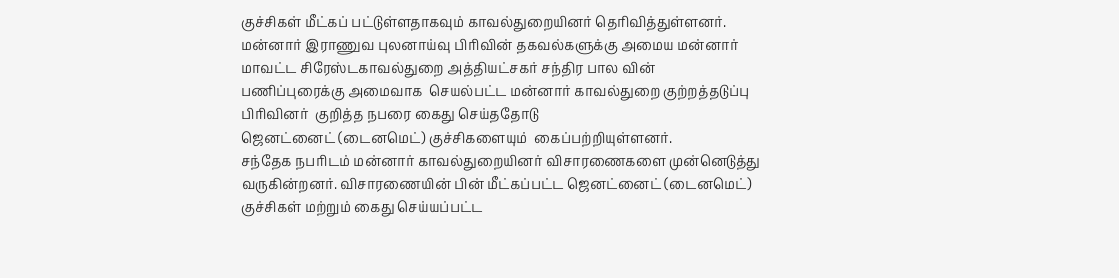குச்சிகள் மீட்கப் பட்டுள்ளதாகவும் காவல்துறையினர் தெரிவித்துள்ளனர்.
மன்னார் இராணுவ புலனாய்வு பிரிவின் தகவல்களுக்கு அமைய மன்னார் மாவட்ட சிரேஸ்டகாவல்துறை அத்தியட்சகர் சந்திர பால வின் பணிப்புரைக்கு அமைவாக  செயல்பட்ட மன்னார் காவல்துறை குற்றத்தடுப்பு பிரிவினர்  குறித்த நபரை கைது செய்ததோடு
ஜெனட்னைட் (டைனமெட்) குச்சிகளையும்  கைப்பற்றியுள்ளனர்.
சந்தேக நபரிடம் மன்னார் காவல்துறையினர் விசாரணைகளை முன்னெடுத்து வருகின்றனர். விசாரணையின் பின் மீட்கப்பட்ட ஜெனட்னைட் (டைனமெட்) குச்சிகள் மற்றும் கைது செய்யப்பட்ட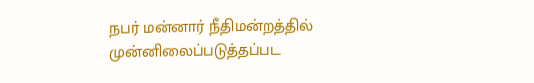நபர் மன்னார் நீதிமன்றத்தில் முன்னிலைப்படுத்தப்பட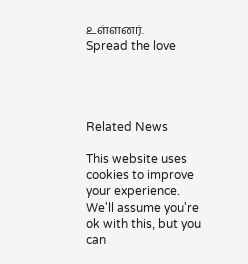உள்ளனர்.
Spread the love




Related News

This website uses cookies to improve your experience. We'll assume you're ok with this, but you can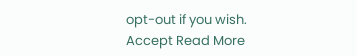opt-out if you wish. Accept Read More